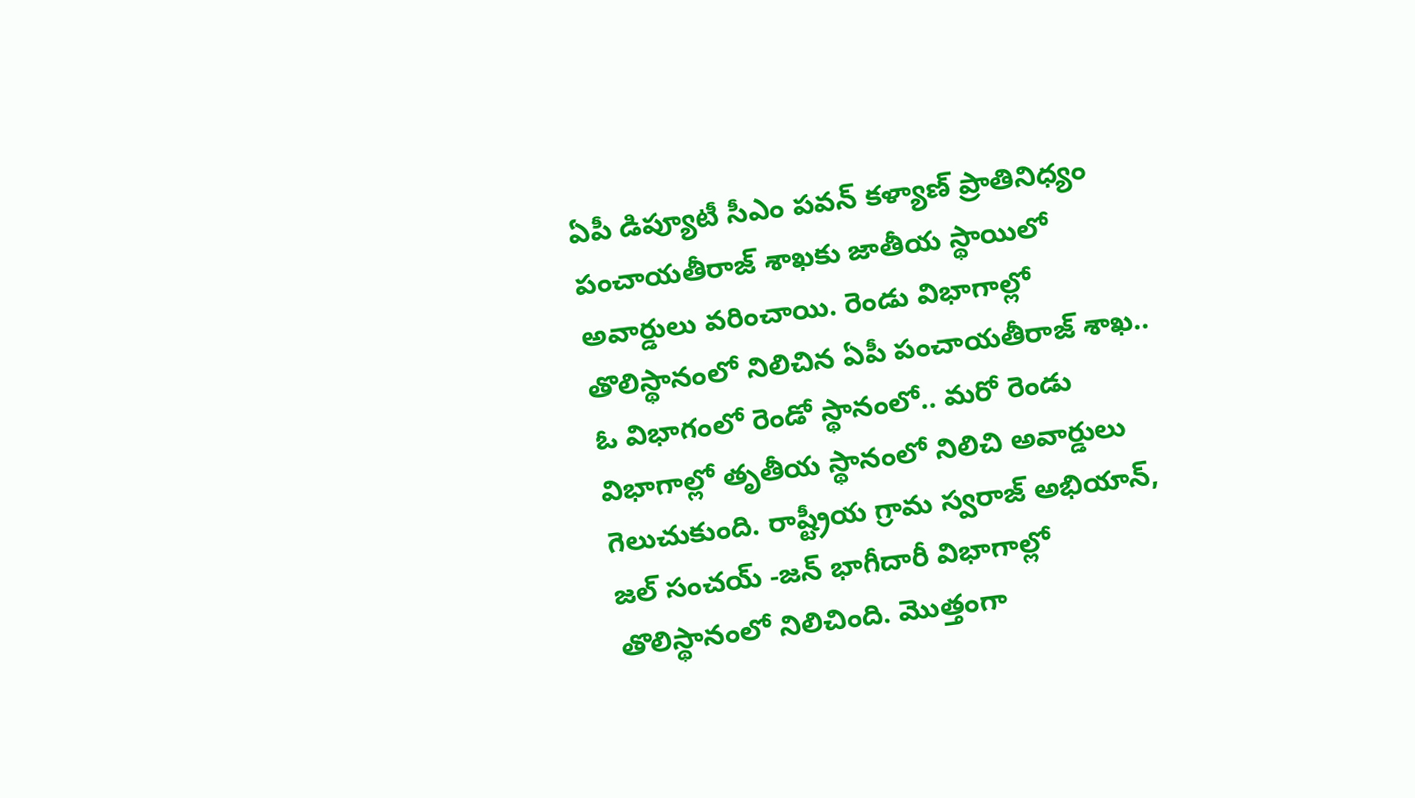ఏపీ డిప్యూటీ సీఎం పవన్ కళ్యాణ్ ప్రాతినిధ్యం పంచాయతీరాజ్ శాఖకు జాతీయ స్థాయిలో అవార్డులు వరించాయి. రెండు విభాగాల్లో తొలిస్థానంలో నిలిచిన ఏపీ పంచాయతీరాజ్ శాఖ.. ఓ విభాగంలో రెండో స్థానంలో.. మరో రెండు విభాగాల్లో తృతీయ స్థానంలో నిలిచి అవార్డులు గెలుచుకుంది. రాష్ట్రీయ గ్రామ స్వరాజ్ అభియాన్, జల్ సంచయ్ -జన్ భాగీదారీ విభాగాల్లో తొలిస్థానంలో నిలిచింది. మొత్తంగా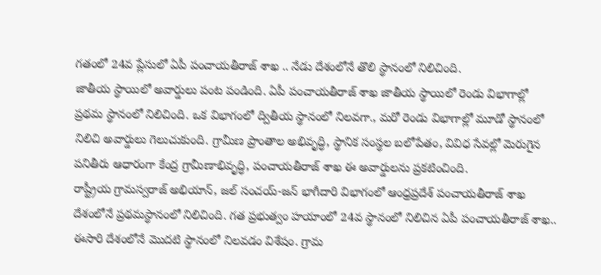గతంలో 24వ ప్లేసులో ఏపీ పంచాయతీరాజ్ శాఖ .. నేడు దేశంలోనే తొలి స్థానంలో నిలిచింది.
జాతీయ స్థాయిలో అవార్డులు పంట పండింది. ఏపీ పంచాయతీరాజ్ శాఖ జాతీయ స్థాయిలో రెండు విభాగాల్లో ప్రథమ స్థానంలో నిలిచింది. ఒక విభాగంలో ద్వితీయ స్థానంలో నిలవగా., మరో రెండు విభాగాల్లో మూడో స్థానంలో నిలిచి అవార్డులు గెలుచుకుంది. గ్రామీణ ప్రాంతాల అభివృద్ధి, స్థానిక సంస్థల బలోపేతం, వివిధ సేవల్లో మెరుగైన పనితీరు ఆధారంగా కేంద్ర గ్రామీణాభివృద్ధి, పంచాయతీరాజ్ శాఖ ఈ అవార్డులను ప్రకటించింది.
రాష్ట్రీయ గ్రామస్వరాజ్ అభియాన్, జల్ సంచయ్-జన్ భాగీదారి విభాగంలో ఆంధ్రప్రదేశ్ పంచాయతీరాజ్ శాఖ దేశంలోనే ప్రథమస్థానంలో నిలిచింది. గత ప్రభుత్వం హయాంలో 24వ స్థానంలో నిలిచిన ఏపీ పంచాయతీరాజ్ శాఖ.. ఈసారి దేశంలోనే మొదటి స్థానంలో నిలవడం విశేషం. గ్రామ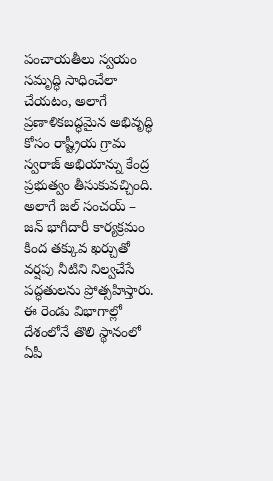పంచాయతీలు స్వయం సమృద్ధి సాధించేలా చేయటం, అలాగే ప్రణాళికబద్ధమైన అభివృద్ధి కోసం రాష్ట్రీయ గ్రామ స్వరాజ్ అభియాన్ను కేంద్ర ప్రభుత్వం తీసుకువచ్చింది. అలాగే జల్ సంచయ్ – జన్ భాగీదారీ కార్యక్రమం కింద తక్కువ ఖర్చుతో వర్షపు నీటిని నిల్వచేసే పద్ధతులను ప్రోత్సహిస్తారు. ఈ రెండు విభాగాల్లో దేశంలోనే తొలి స్థానంలో ఏపీ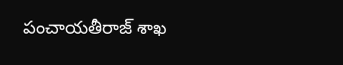పంచాయతీరాజ్ శాఖ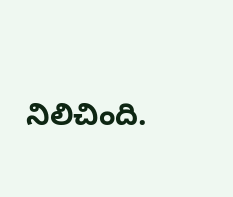నిలిచింది.